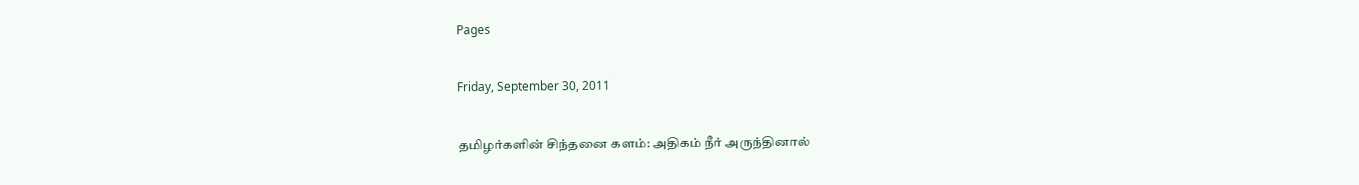Pages

Friday, September 30, 2011

தமிழர்களின் சிந்தனை களம்: அதிகம் நீர் அருந்தினால்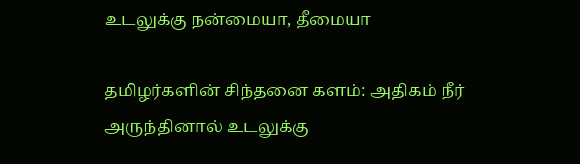உடலுக்கு நன்மையா, தீமையா

தமிழர்களின் சிந்தனை களம்: அதிகம் நீர் அருந்தினால் உடலுக்கு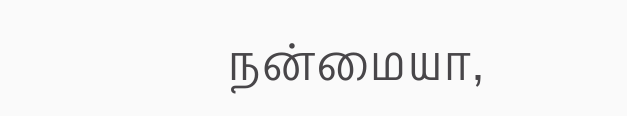நன்மையா,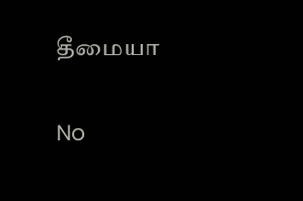தீமையா

No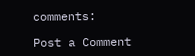comments:

Post a Comment